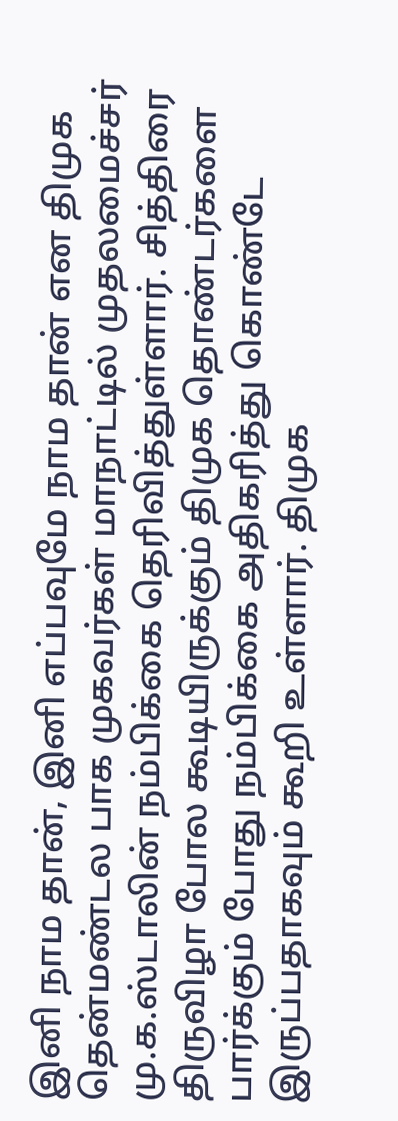இனி நாம தான், இனி எப்பவுமே நாம தான் என திமுக தென்மண்டல பாக முகவர்கள் மாநாட்டில் முதலமைச்சர் மு.க.ஸ்டாலின் நம்பிக்கை தெரிவித்துள்ளார். சித்திரை திருவிழா போல கூடியிருக்கும் திமுக தொண்டர்களை பார்க்கும் போது நம்பிக்கை அதிகரித்து கொண்டே இருப்பதாகவும் கூறி உள்ளார். திமுக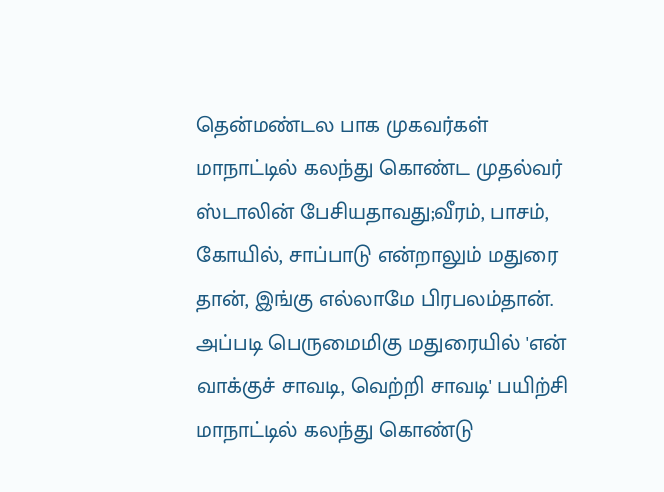தென்மண்டல பாக முகவர்கள் மாநாட்டில் கலந்து கொண்ட முதல்வர் ஸ்டாலின் பேசியதாவது;வீரம், பாசம், கோயில், சாப்பாடு என்றாலும் மதுரை தான், இங்கு எல்லாமே பிரபலம்தான். அப்படி பெருமைமிகு மதுரையில் 'என் வாக்குச் சாவடி, வெற்றி சாவடி' பயிற்சி மாநாட்டில் கலந்து கொண்டு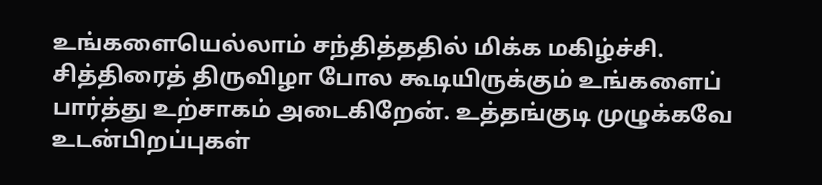உங்களையெல்லாம் சந்தித்ததில் மிக்க மகிழ்ச்சி. சித்திரைத் திருவிழா போல கூடியிருக்கும் உங்களைப் பார்த்து உற்சாகம் அடைகிறேன். உத்தங்குடி முழுக்கவே உடன்பிறப்புகள்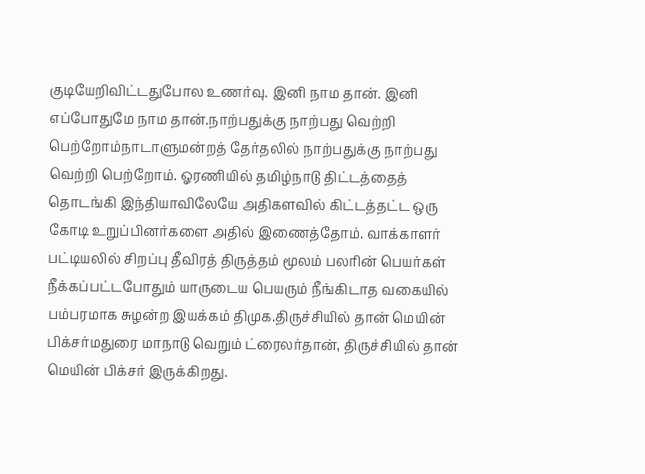குடியேறிவிட்டதுபோல உணர்வு. இனி நாம தான். இனி எப்போதுமே நாம தான்.நாற்பதுக்கு நாற்பது வெற்றி பெற்றோம்நாடாளுமன்றத் தேர்தலில் நாற்பதுக்கு நாற்பது வெற்றி பெற்றோம். ஓரணியில் தமிழ்நாடு திட்டத்தைத் தொடங்கி இந்தியாவிலேயே அதிகளவில் கிட்டத்தட்ட ஒரு கோடி உறுப்பினர்களை அதில் இணைத்தோம். வாக்காளர் பட்டியலில் சிறப்பு தீவிரத் திருத்தம் மூலம் பலரின் பெயர்கள் நீக்கப்பட்டபோதும் யாருடைய பெயரும் நீங்கிடாத வகையில் பம்பரமாக சுழன்ற இயக்கம் திமுக.திருச்சியில் தான் மெயின் பிக்சர்மதுரை மாநாடு வெறும் ட்ரைலர்தான், திருச்சியில் தான் மெயின் பிக்சர் இருக்கிறது.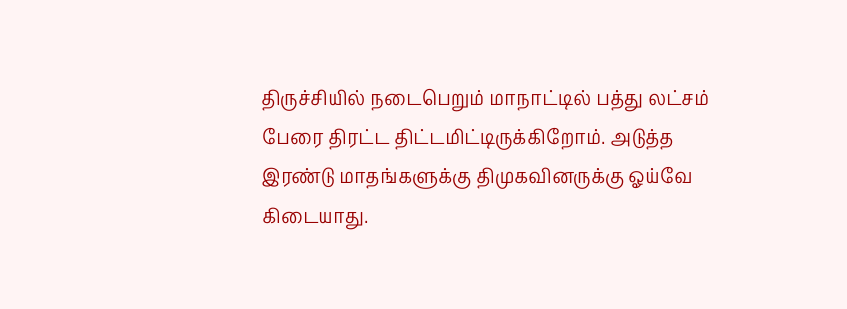திருச்சியில் நடைபெறும் மாநாட்டில் பத்து லட்சம் பேரை திரட்ட திட்டமிட்டிருக்கிறோம். அடுத்த இரண்டு மாதங்களுக்கு திமுகவினருக்கு ஓய்வே கிடையாது.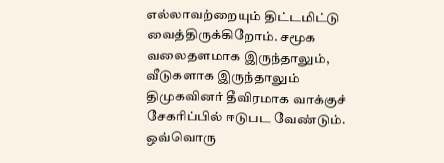எல்லாவற்றையும் திட்டமிட்டு வைத்திருக்கிறோம். சமூக வலைதளமாக இருந்தாலும், வீடுகளாக இருந்தாலும் திமுகவினர் தீவிரமாக வாக்குச் சேகரிப்பில் ஈடுபட வேண்டும். ஒவ்வொரு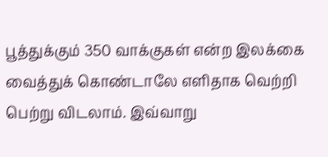பூத்துக்கும் 350 வாக்குகள் என்ற இலக்கை வைத்துக் கொண்டாலே எளிதாக வெற்றி பெற்று விடலாம். இவ்வாறு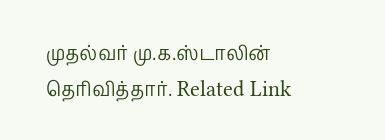முதல்வர் மு.க.ஸ்டாலின் தெரிவித்தார். Related Link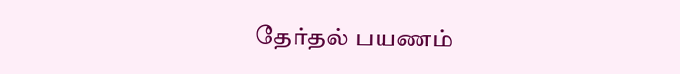தேர்தல் பயணம்